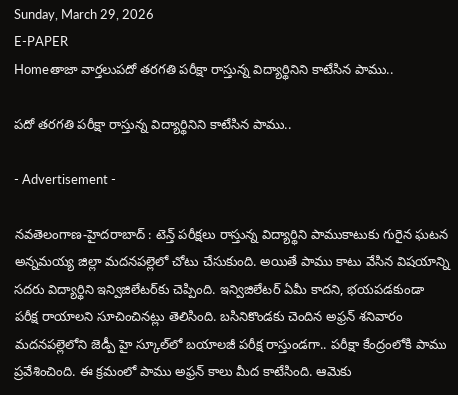Sunday, March 29, 2026
E-PAPER
Homeతాజా వార్తలుప‌దో త‌ర‌గ‌తి ప‌రీక్షా రాస్తున్న విద్యార్థినిని కాటేసిన పాము..

ప‌దో త‌ర‌గ‌తి ప‌రీక్షా రాస్తున్న విద్యార్థినిని కాటేసిన పాము..

- Advertisement -

న‌వ‌తెలంగాణ‌-హైద‌రాబాద్ : టెన్త్ పరీక్షలు రాస్తున్న విద్యార్థిని పాముకాటుకు గురైన ఘటన అన్నమయ్య జిల్లా మదనపల్లెలో చోటు చేసుకుంది. అయితే పాము కాటు వేసిన విషయాన్ని సదరు విద్యార్థిని ఇన్విజిలేటర్‌కు చెప్పింది. ఇన్విజిలేటర్ ఏమీ కాదని, భయపడకుండా పరీక్ష రాయాలని సూచించినట్లు తెలిసింది. బసినికొండకు చెందిన అఫ్రన్ శనివారం మదనపల్లెలోని జెడ్పీ హై స్కూల్‌‌లో బయాలజీ పరీక్ష రాస్తుండగా.. పరీక్షా కేంద్రంలోకి పాము ప్రవేశించింది. ఈ క్రమంలో పాము అఫ్రన్ కాలు మీద కాటేసింది. ఆమెకు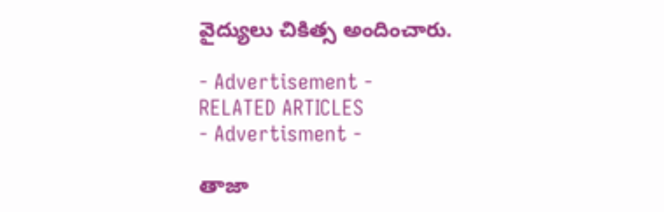వైద్యులు చికిత్స అందించారు.

- Advertisement -
RELATED ARTICLES
- Advertisment -

తాజా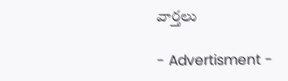వార్తలు

- Advertisment -